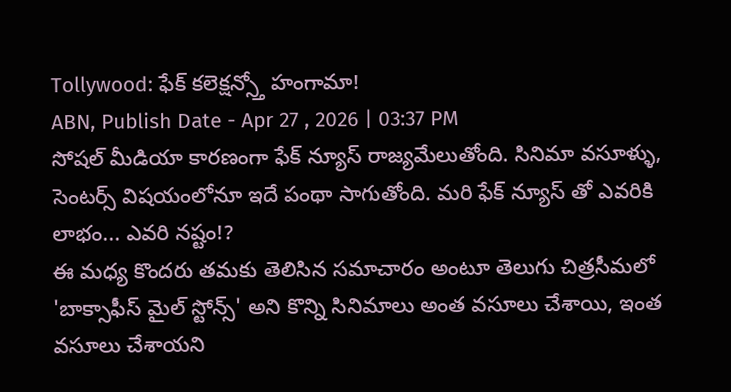Tollywood: ఫేక్ కలెక్షన్స్తో హంగామా!
ABN, Publish Date - Apr 27 , 2026 | 03:37 PM
సోషల్ మీడియా కారణంగా ఫేక్ న్యూస్ రాజ్యమేలుతోంది. సినిమా వసూళ్ళు, సెంటర్స్ విషయంలోనూ ఇదే పంథా సాగుతోంది. మరి ఫేక్ న్యూస్ తో ఎవరికి లాభం... ఎవరి నష్టం!?
ఈ మధ్య కొందరు తమకు తెలిసిన సమాచారం అంటూ తెలుగు చిత్రసీమలో 'బాక్సాఫీస్ మైల్ స్టోన్స్' అని కొన్ని సినిమాలు అంత వసూలు చేశాయి, ఇంత వసూలు చేశాయని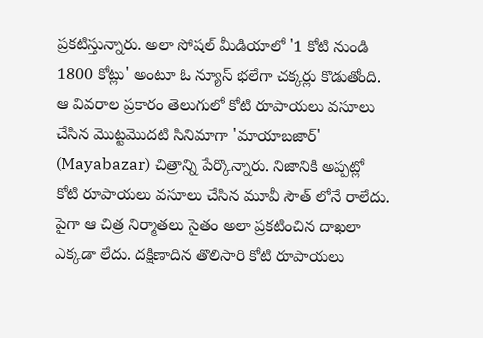ప్రకటిస్తున్నారు. అలా సోషల్ మీడియాలో '1 కోటి నుండి 1800 కోట్లు' అంటూ ఓ న్యూస్ భలేగా చక్కర్లు కొడుతోంది. ఆ వివరాల ప్రకారం తెలుగులో కోటి రూపాయలు వసూలు చేసిన మొట్టమొదటి సినిమాగా 'మాయాబజార్' (Mayabazar) చిత్రాన్ని పేర్కొన్నారు. నిజానికి అప్పట్లో కోటి రూపాయలు వసూలు చేసిన మూవీ సౌత్ లోనే రాలేదు. పైగా ఆ చిత్ర నిర్మాతలు సైతం అలా ప్రకటించిన దాఖలా ఎక్కడా లేదు. దక్షిణాదిన తొలిసారి కోటి రూపాయలు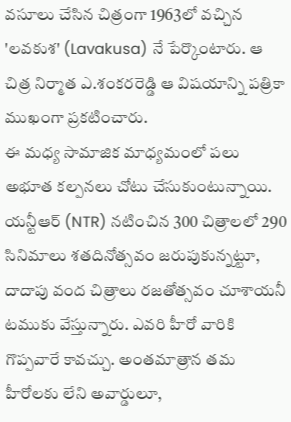వసూలు చేసిన చిత్రంగా 1963లో వచ్చిన 'లవకుశ' (Lavakusa) నే పేర్కొంటారు. ఆ చిత్ర నిర్మాత ఎ.శంకరరెడ్డి ఆ విషయాన్ని పత్రికా ముఖంగా ప్రకటించారు.
ఈ మధ్య సామాజిక మాధ్యమంలో పలు అభూత కల్పనలు చోటు చేసుకుంటున్నాయి. యన్టీఆర్ (NTR) నటించిన 300 చిత్రాలలో 290 సినిమాలు శతదినోత్సవం జరుపుకున్నట్టూ, దాదాపు వంద చిత్రాలు రజతోత్సవం చూశాయనీ టముకు వేస్తున్నారు. ఎవరి హీరో వారికి గొప్పవారే కావచ్చు. అంతమాత్రాన తమ హీరోలకు లేని అవార్డులూ,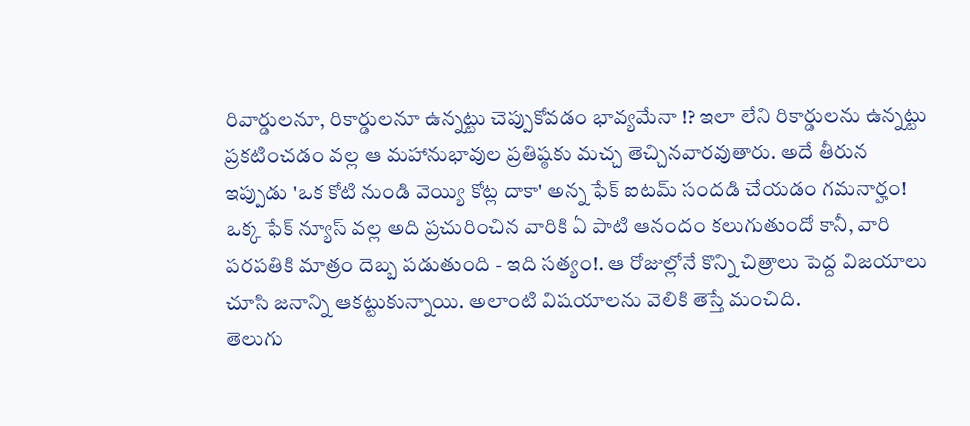రివార్డులనూ, రికార్డులనూ ఉన్నట్టు చెప్పుకోవడం భావ్యమేనా !? ఇలా లేని రికార్డులను ఉన్నట్టు ప్రకటించడం వల్ల ఆ మహానుభావుల ప్రతిష్ఠకు మచ్చ తెచ్చినవారవుతారు. అదే తీరున ఇప్పుడు 'ఒక కోటి నుండి వెయ్యి కోట్ల దాకా' అన్న ఫేక్ ఐటమ్ సందడి చేయడం గమనార్హం! ఒక్క ఫేక్ న్యూస్ వల్ల అది ప్రచురించిన వారికి ఏ పాటి ఆనందం కలుగుతుందో కానీ, వారి పరపతికి మాత్రం దెబ్బ పడుతుంది - ఇది సత్యం!. ఆ రోజుల్లోనే కొన్ని చిత్రాలు పెద్ద విజయాలు చూసి జనాన్ని ఆకట్టుకున్నాయి. అలాంటి విషయాలను వెలికి తెస్తే మంచిది.
తెలుగు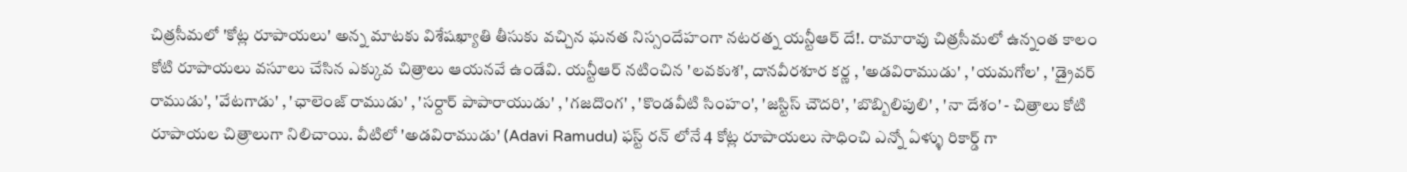చిత్రసీమలో 'కోట్ల రూపాయలు' అన్న మాటకు విశేషఖ్యాతి తీసుకు వచ్చిన ఘనత నిస్సందేహంగా నటరత్న యన్టీఆర్ దే!. రామారావు చిత్రసీమలో ఉన్నంత కాలం కోటి రూపాయలు వసూలు చేసిన ఎక్కువ చిత్రాలు ఆయనవే ఉండేవి. యన్టీఆర్ నటించిన 'లవకుశ', దానవీరశూర కర్ణ , 'అడవిరాముడు' , 'యమగోల' , 'డ్రైవర్ రాముడు', 'వేటగాడు' , 'ఛాలెంజ్ రాముడు' , 'సర్దార్ పాపారాయుడు' , 'గజదొంగ' , 'కొండవీటి సింహం', 'జస్టిస్ చౌదరి', 'బొబ్బిలిపులి' , 'నా దేశం' - చిత్రాలు కోటి రూపాయల చిత్రాలుగా నిలిచాయి. వీటిలో 'అడవిరాముడు' (Adavi Ramudu) ఫస్ట్ రన్ లోనే 4 కోట్ల రూపాయలు సాధించి ఎన్నో ఏళ్ళు రికార్డ్ గా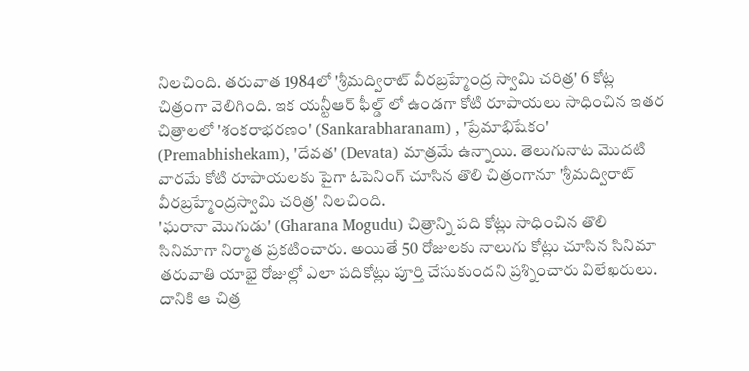నిలచింది. తరువాత 1984లో 'శ్రీమద్విరాట్ వీరబ్రహ్మేంద్ర స్వామి చరిత్ర' 6 కోట్ల చిత్రంగా వెలిగింది. ఇక యన్టీఆర్ ఫీల్డ్ లో ఉండగా కోటి రూపాయలు సాధించిన ఇతర చిత్రాలలో 'శంకరాభరణం' (Sankarabharanam) , 'ప్రేమాభిషేకం' (Premabhishekam), 'దేవత' (Devata) మాత్రమే ఉన్నాయి. తెలుగునాట మొదటి వారమే కోటి రూపాయలకు పైగా ఓపెనింగ్ చూసిన తొలి చిత్రంగానూ 'శ్రీమద్విరాట్ వీరబ్రహ్మేంద్రస్వామి చరిత్ర' నిలచింది.
'ఘరానా మొగుడు' (Gharana Mogudu) చిత్రాన్ని పది కోట్లు సాధించిన తొలి సినిమాగా నిర్మాత ప్రకటించారు. అయితే 50 రోజులకు నాలుగు కోట్లు చూసిన సినిమా తరువాతి యాభై రోజుల్లో ఎలా పదికోట్లు పూర్తి చేసుకుందని ప్రశ్నించారు విలేఖరులు. దానికి ఆ చిత్ర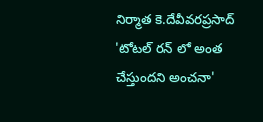నిర్మాత కె.దేవీవరప్రసాద్ 'టోటల్ రన్ లో అంత చేస్తుందని అంచనా'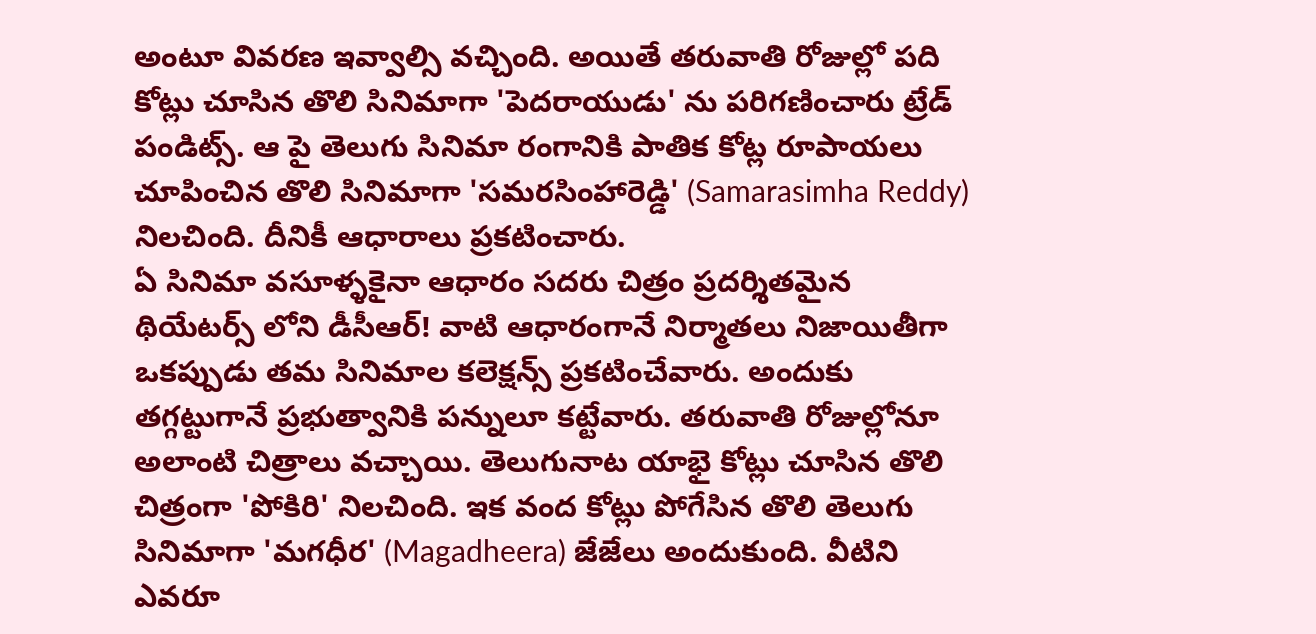అంటూ వివరణ ఇవ్వాల్సి వచ్చింది. అయితే తరువాతి రోజుల్లో పది కోట్లు చూసిన తొలి సినిమాగా 'పెదరాయుడు' ను పరిగణించారు ట్రేడ్ పండిట్స్. ఆ పై తెలుగు సినిమా రంగానికి పాతిక కోట్ల రూపాయలు చూపించిన తొలి సినిమాగా 'సమరసింహారెడ్డి' (Samarasimha Reddy) నిలచింది. దీనికీ ఆధారాలు ప్రకటించారు.
ఏ సినిమా వసూళ్ళకైనా ఆధారం సదరు చిత్రం ప్రదర్శితమైన థియేటర్స్ లోని డీసీఆర్! వాటి ఆధారంగానే నిర్మాతలు నిజాయితీగా ఒకప్పుడు తమ సినిమాల కలెక్షన్స్ ప్రకటించేవారు. అందుకు తగ్గట్టుగానే ప్రభుత్వానికి పన్నులూ కట్టేవారు. తరువాతి రోజుల్లోనూ అలాంటి చిత్రాలు వచ్చాయి. తెలుగునాట యాభై కోట్లు చూసిన తొలి చిత్రంగా 'పోకిరి' నిలచింది. ఇక వంద కోట్లు పోగేసిన తొలి తెలుగు సినిమాగా 'మగధీర' (Magadheera) జేజేలు అందుకుంది. వీటిని ఎవరూ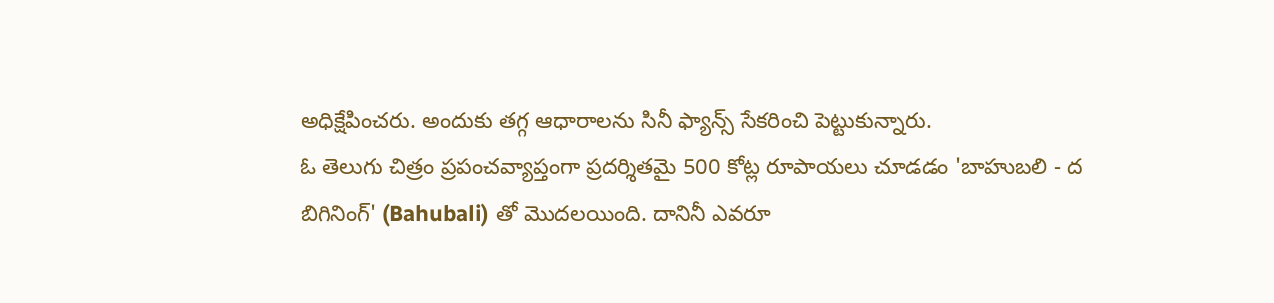అధిక్షేపించరు. అందుకు తగ్గ ఆధారాలను సినీ ఫ్యాన్స్ సేకరించి పెట్టుకున్నారు.
ఓ తెలుగు చిత్రం ప్రపంచవ్యాప్తంగా ప్రదర్శితమై 500 కోట్ల రూపాయలు చూడడం 'బాహుబలి - ద బిగినింగ్' (Bahubali) తో మొదలయింది. దానినీ ఎవరూ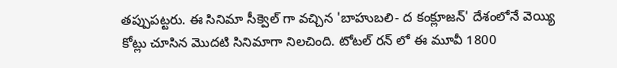తప్పుపట్టరు. ఈ సినిమా సీక్వెల్ గా వచ్చిన 'బాహుబలి- ద కంక్లూజన్' దేశంలోనే వెయ్యి కోట్లు చూసిన మొదటి సినిమాగా నిలచింది. టోటల్ రన్ లో ఈ మూవీ 1800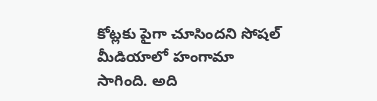కోట్లకు పైగా చూసిందని సోషల్ మీడియాలో హంగామా సాగింది. అది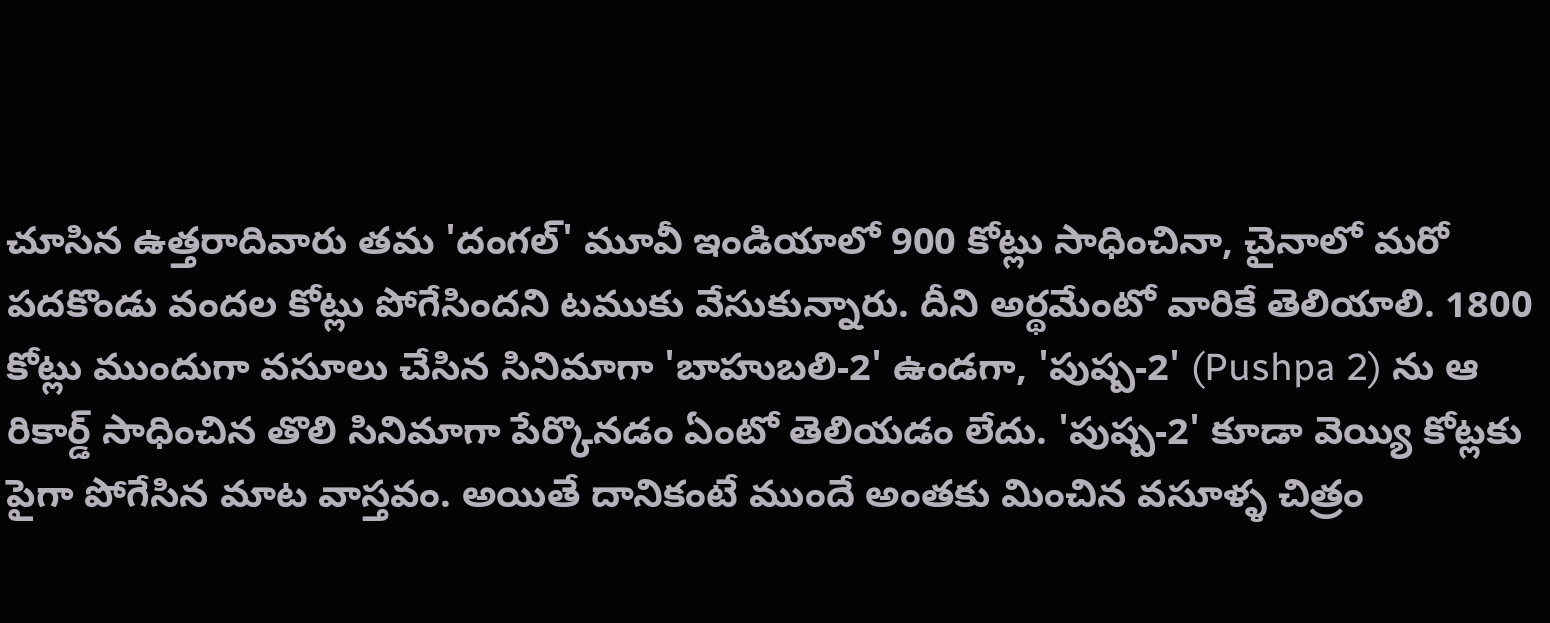చూసిన ఉత్తరాదివారు తమ 'దంగల్' మూవీ ఇండియాలో 900 కోట్లు సాధించినా, చైనాలో మరో పదకొండు వందల కోట్లు పోగేసిందని టముకు వేసుకున్నారు. దీని అర్థమేంటో వారికే తెలియాలి. 1800 కోట్లు ముందుగా వసూలు చేసిన సినిమాగా 'బాహుబలి-2' ఉండగా, 'పుష్ప-2' (Pushpa 2) ను ఆ రికార్డ్ సాధించిన తొలి సినిమాగా పేర్కొనడం ఏంటో తెలియడం లేదు. 'పుష్ప-2' కూడా వెయ్యి కోట్లకు పైగా పోగేసిన మాట వాస్తవం. అయితే దానికంటే ముందే అంతకు మించిన వసూళ్ళ చిత్రం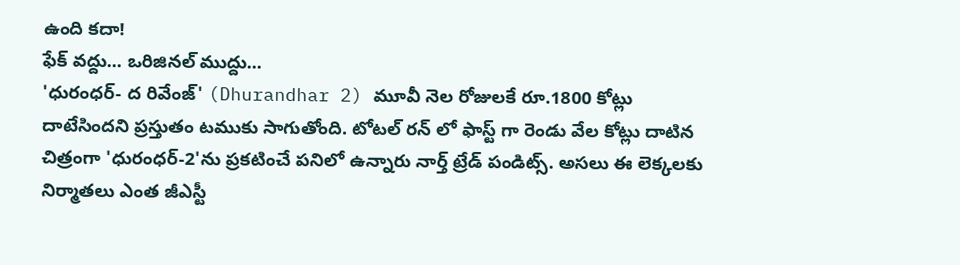ఉంది కదా!
ఫేక్ వద్దు... ఒరిజినల్ ముద్దు...
'ధురంధర్- ద రివేంజ్' (Dhurandhar 2) మూవీ నెల రోజులకే రూ.1800 కోట్లు దాటేసిందని ప్రస్తుతం టముకు సాగుతోంది. టోటల్ రన్ లో ఫాస్ట్ గా రెండు వేల కోట్లు దాటిన చిత్రంగా 'ధురంధర్-2'ను ప్రకటించే పనిలో ఉన్నారు నార్త్ ట్రేడ్ పండిట్స్. అసలు ఈ లెక్కలకు నిర్మాతలు ఎంత జీఎస్టీ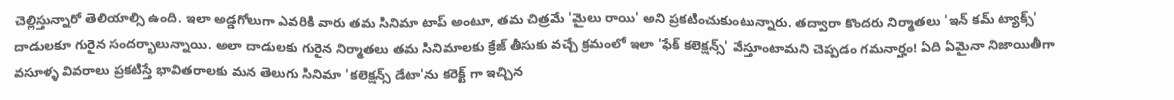చెల్లిస్తున్నారో తెలియాల్సి ఉంది. ఇలా అడ్డగోలుగా ఎవరికి వారు తమ సినిమా టాప్ అంటూ, తమ చిత్రమే 'మైలు రాయి' అని ప్రకటించుకుంటున్నారు. తద్వారా కొందరు నిర్మాతలు 'ఇన్ కమ్ ట్యాక్స్' దాడులకూ గురైన సందర్భాలున్నాయి. అలా దాడులకు గురైన నిర్మాతలు తమ సినిమాలకు క్రేజ్ తీసుకు వచ్చే క్రమంలో ఇలా 'ఫేక్ కలెక్షన్స్' వేస్తూంటామని చెప్పడం గమనార్హం! ఏది ఏమైనా నిజాయితీగా వసూళ్ళ వివరాలు ప్రకటిస్తే భావితరాలకు మన తెలుగు సినిమా 'కలెక్షన్స్ డేటా'ను కరెక్ట్ గా ఇచ్చిన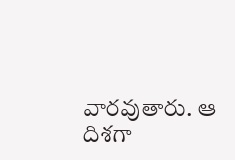వారవుతారు. ఆ దిశగా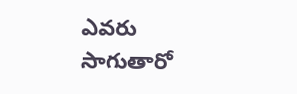ఎవరు సాగుతారో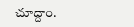చూద్దాం.